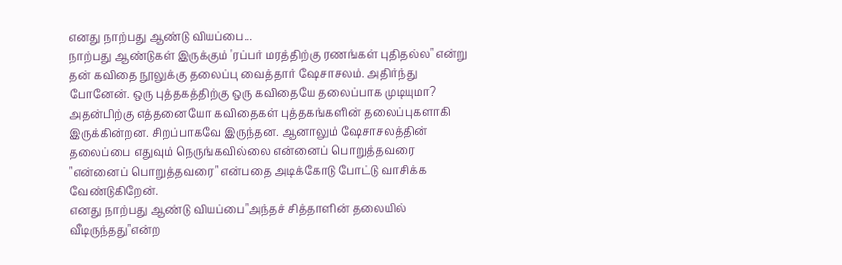எனது நாற்பது ஆண்டு வியப்பை...
நாற்பது ஆண்டுகள் இருக்கும் 'ரப்பர் மரத்திற்கு ரணங்கள் புதிதல்ல" என்று தன் கவிதை நூலுக்கு தலைப்பு வைத்தார் ஷேசாசலம். அதிர்ந்து போனேன். ஒரு புத்தகத்திற்கு ஒரு கவிதையே தலைப்பாக முடியுமா? அதன்பிற்கு எத்தனையோ கவிதைகள் புத்தகங்களின் தலைப்புகளாகி இருக்கின்றன. சிறப்பாகவே இருந்தன. ஆனாலும் ஷேசாசலத்தின் தலைப்பை எதுவும் நெருங்கவில்லை என்னைப் பொறுத்தவரை "என்னைப் பொறுத்தவரை" என்பதை அடிக்கோடு போட்டு வாசிக்க வேண்டுகிறேன்.
எனது நாற்பது ஆண்டு வியப்பை"அந்தச் சித்தாளின் தலையில் வீடிருந்தது"என்ற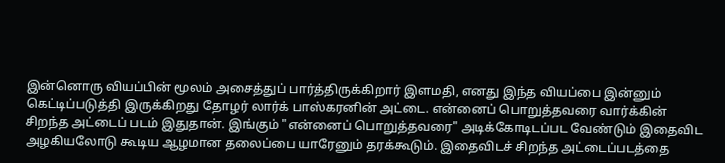இன்னொரு வியப்பின் மூலம் அசைத்துப் பார்த்திருக்கிறார் இளமதி, எனது இந்த வியப்பை இன்னும் கெட்டிப்படுத்தி இருக்கிறது தோழர் லார்க் பாஸ்கரனின் அட்டை. என்னைப் பொறுத்தவரை வார்க்கின் சிறந்த அட்டைப் படம் இதுதான். இங்கும் "என்னைப் பொறுத்தவரை" அடிக்கோடிடப்பட வேண்டும் இதைவிட அழகியலோடு கூடிய ஆழமான தலைப்பை யாரேனும் தரக்கூடும். இதைவிடச் சிறந்த அட்டைப்படத்தை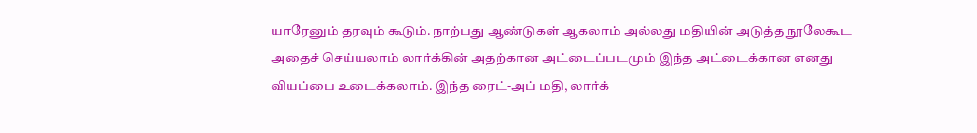யாரேனும் தரவும் கூடும். நாற்பது ஆண்டுகள் ஆகலாம் அல்லது மதியின் அடுத்த நூலேகூட அதைச் செய்யலாம் லார்க்கின் அதற்கான அட்டைப்படமும் இந்த அட்டைக்கான எனது வியப்பை உடைக்கலாம். இந்த ரைட்-அப் மதி, லார்க்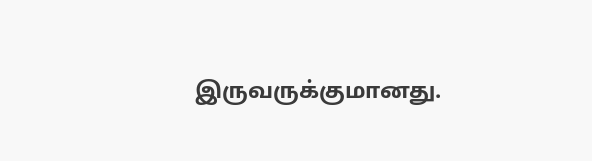இருவருக்குமானது.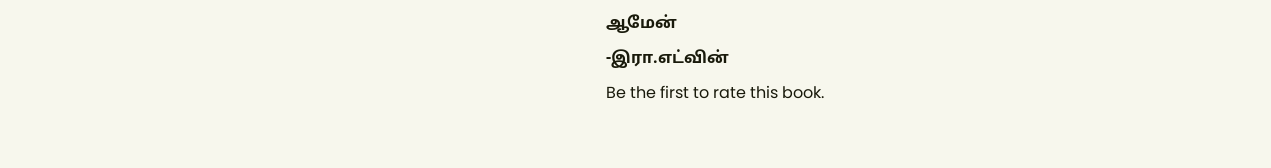ஆமேன்
-இரா.எட்வின்
Be the first to rate this book.